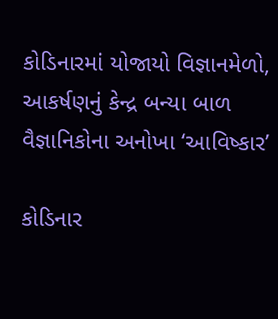કોડિનારમાં યોજાયો વિજ્ઞાનમેળો, આકર્ષણનું કેન્દ્ર બન્યા બાળ વૈજ્ઞાનિકોના અનોખા ‘આવિષ્કાર’

કોડિનાર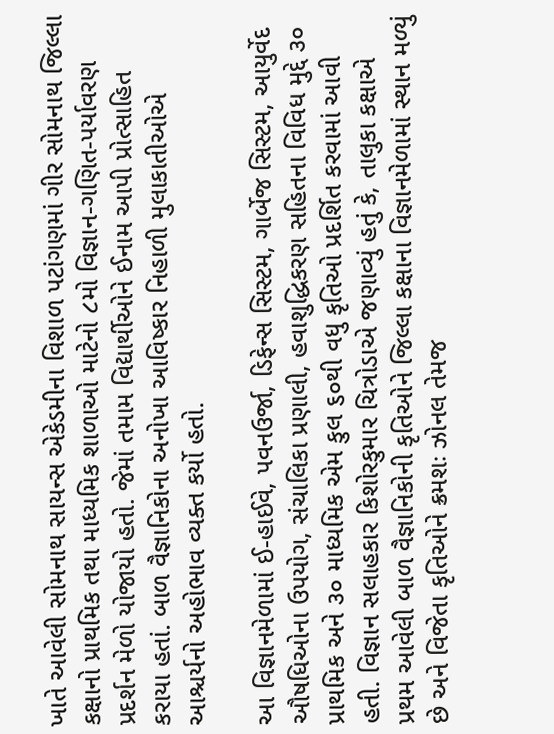ખાતે આવેલી સોમનાથ સાયન્સ એકેડમીના વિશાળ પટાંગણમાં ગીર સોમનાથ જિલ્લા કક્ષાનો પ્રાથમિક તથા માધ્યમિક શાળાઓ માટેનો ૮મો વિજ્ઞાન-ગણિત-પર્યાવરણ પ્રદર્શન મેળો યોજાયો હતો. જેમાં તમામ વિદ્યાર્થીઓને ઈનામ આપી પ્રોત્સાહિત કરાયા હતાં. બાળ વૈજ્ઞાનિકોના અનોખા આવિષ્કાર નિહાળી મુલાકાતીઓએ આશ્ચર્યનો અહોભાવ વ્યક્ત કર્યો હતો.

આ વિજ્ઞાનમેળામાં ઈ-હાઈવે, પવનઉર્જા, ડિફેન્સ સિસ્ટમ, ગાર્બેજ સિસ્ટમ, આયુર્વેદ ઔષધિઓના ઉપયોગ, સંચાલિકા પ્રણાલી, હવાશુદ્ધિકરણ સહિતના વિવિધ મુદ્દે ૩૦ પ્રાથમિક અને ૩૦ માધ્યમિક એમ કુલ ૬૦થી વધુ કૃતિઓ પ્રદર્શિત કરવામાં આવી હતી. વિજ્ઞાન સલાહકાર કિશોરકુમાર ચિત્રોડાએ જણાવ્યું હતું કે, તાલુકા કક્ષાએ પ્રથમ આવેલી બાળ વૈજ્ઞાનિકોની કૃતિઓને જિલ્લા કક્ષાના વિજ્ઞાનમેળામાં સ્થાન મળ્યું છે અને વિજેતા કૃતિઓને ક્રમશઃ ઝોનલ તેમજ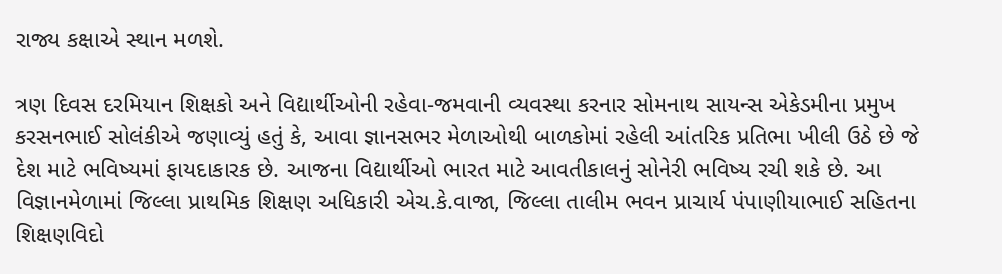રાજ્ય કક્ષાએ સ્થાન મળશે.

ત્રણ દિવસ દરમિયાન શિક્ષકો અને વિદ્યાર્થીઓની રહેવા-જમવાની વ્યવસ્થા કરનાર સોમનાથ સાયન્સ એકેડમીના પ્રમુખ કરસનભાઈ સોલંકીએ જણાવ્યું હતું કે, આવા જ્ઞાનસભર મેળાઓથી બાળકોમાં રહેલી આંતરિક પ્રતિભા ખીલી ઉઠે છે જે દેશ માટે ભવિષ્યમાં ફાયદાકારક છે. આજના વિદ્યાર્થીઓ ભારત માટે આવતીકાલનું સોનેરી ભવિષ્ય રચી શકે છે. આ વિજ્ઞાનમેળામાં જિલ્લા પ્રાથમિક શિક્ષણ અધિકારી એચ.કે.વાજા, જિલ્લા તાલીમ ભવન પ્રાચાર્ય પંપાણીયાભાઈ સહિતના શિક્ષણવિદો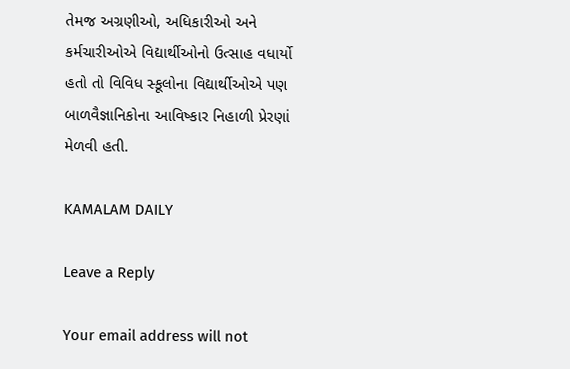તેમજ અગ્રણીઓ, અધિકારીઓ અને કર્મચારીઓએ વિદ્યાર્થીઓનો ઉત્સાહ વધાર્યો હતો તો વિવિધ સ્કૂલોના વિદ્યાર્થીઓએ પણ બાળવૈજ્ઞાનિકોના આવિષ્કાર નિહાળી પ્રેરણાં મેળવી હતી.

KAMALAM DAILY

Leave a Reply

Your email address will not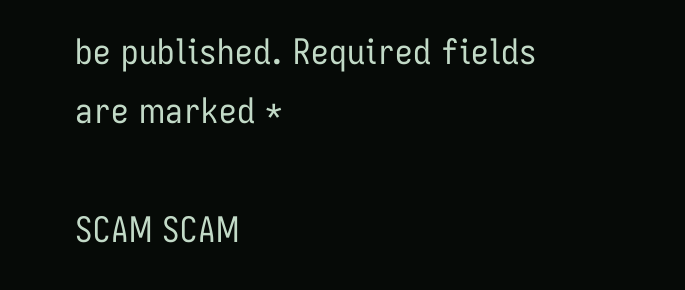be published. Required fields are marked *

SCAM SCAM